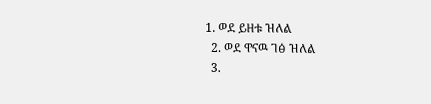1. ወደ ይዘቱ ዝለል
  2. ወደ ዋናዉ ገፅ ዝለል
  3.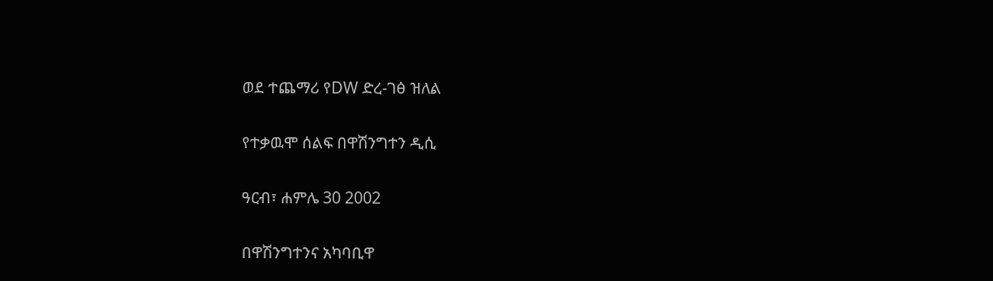ወደ ተጨማሪ የDW ድረ-ገፅ ዝለል

የተቃዉሞ ሰልፍ በዋሽንግተን ዲሲ

ዓርብ፣ ሐምሌ 30 2002

በዋሽንግተንና አካባቢዋ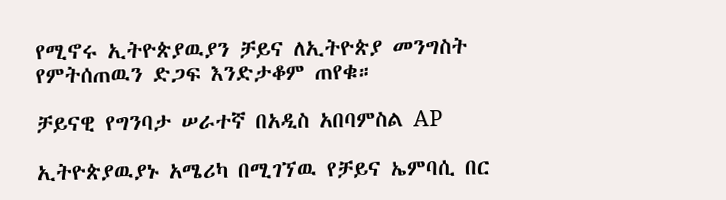የሚኖሩ ኢትዮጵያዉያን ቻይና ለኢትዮጵያ መንግስት የምትሰጠዉን ድጋፍ እንድታቆም ጠየቁ።

ቻይናዊ የግንባታ ሠራተኛ በአዲስ አበባምስል AP

ኢትዮጵያዉያኑ አሜሪካ በሚገኘዉ የቻይና ኤምባሲ በር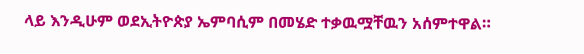ላይ እንዲሁም ወደኢትዮጵያ ኤምባሲም በመሄድ ተቃዉሟቸዉን አሰምተዋል።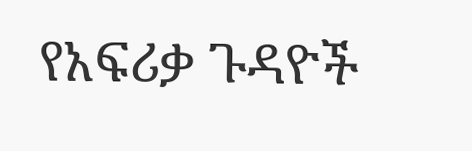የአፍሪቃ ጉዳዮች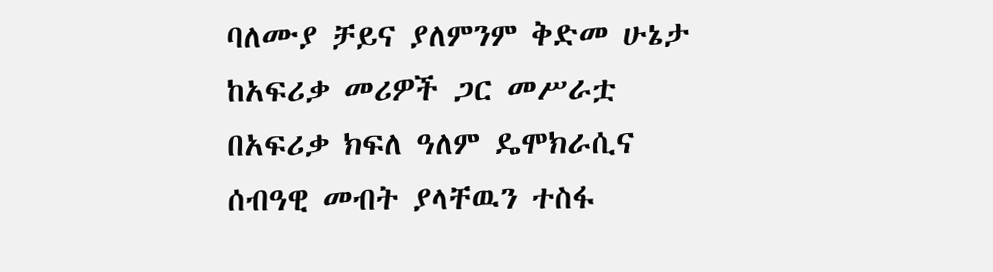ባለሙያ ቻይና ያለምንም ቅድመ ሁኔታ ከአፍሪቃ መሪዎች ጋር መሥራቷ በአፍሪቃ ክፍለ ዓለም ዴሞክራሲና ሰብዓዊ መብት ያላቸዉን ተስፋ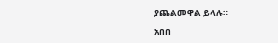ያጨልመዋል ይላሉ።

አበበ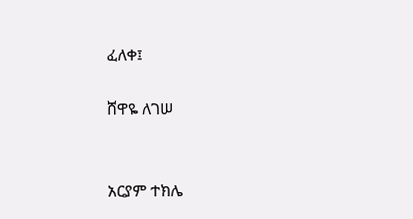ፈለቀ፤

ሸዋዬ ለገሠ


አርያም ተክሌ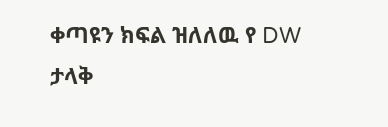ቀጣዩን ክፍል ዝለለዉ የ DW ታላቅ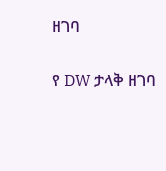ዘገባ

የ DW ታላቅ ዘገባ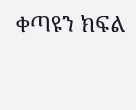ቀጣዩን ክፍል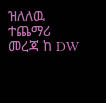ዝለለዉ ተጨማሪ መረጃ ከ DW